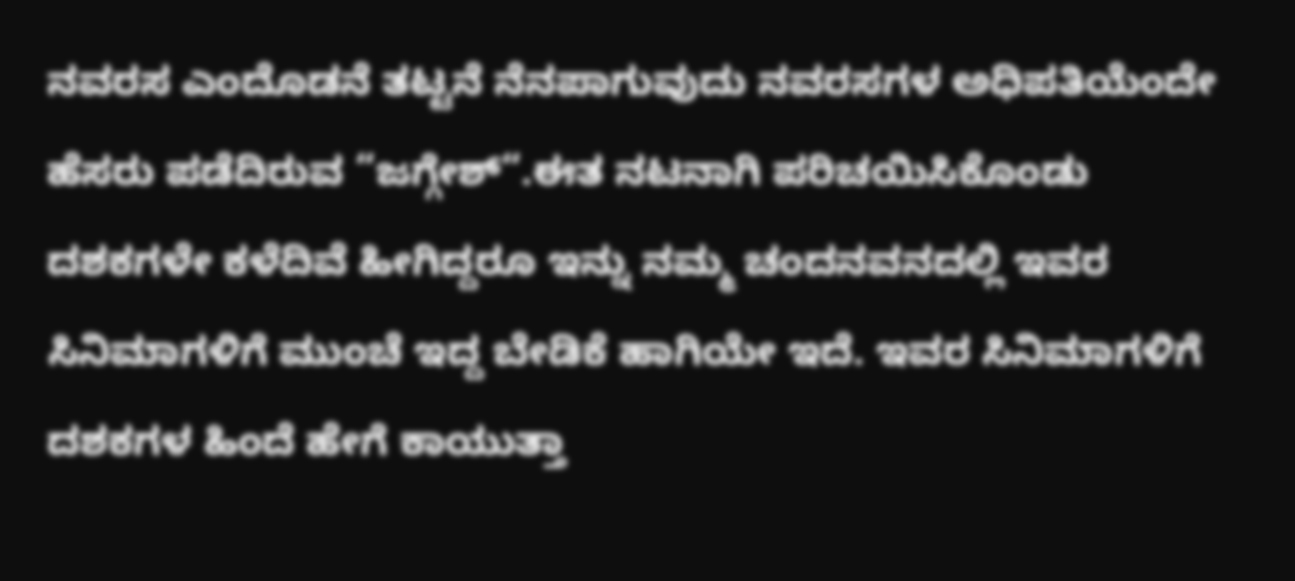ನವರಸ ಎಂದೊಡನೆ ತಟ್ಟನೆ ನೆನಪಾಗುವುದು ನವರಸಗಳ ಅಧಿಪತಿಯೆಂದೇ ಹೆಸರು ಪಡೆದಿರುವ “ಜಗ್ಗೇಶ್“.ಈತ ನಟನಾಗಿ ಪರಿಚಯಿಸಿಕೊಂಡು ದಶಕಗಳೇ ಕಳೆದಿವೆ ಹೀಗಿದ್ದರೂ ಇನ್ನು ನಮ್ಮ ಚಂದನವನದಲ್ಲಿ ಇವರ ಸಿನಿಮಾಗಳಿಗೆ ಮುಂಚೆ ಇದ್ದ ಬೇಡಿಕೆ ಹಾಗಿಯೇ ಇದೆ. ಇವರ ಸಿನಿಮಾಗಳಿಗೆ ದಶಕಗಳ ಹಿಂದೆ ಹೇಗೆ ಕಾಯುತ್ತಾ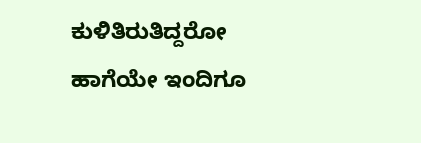ಕುಳಿತಿರುತಿದ್ದರೋ ಹಾಗೆಯೇ ಇಂದಿಗೂ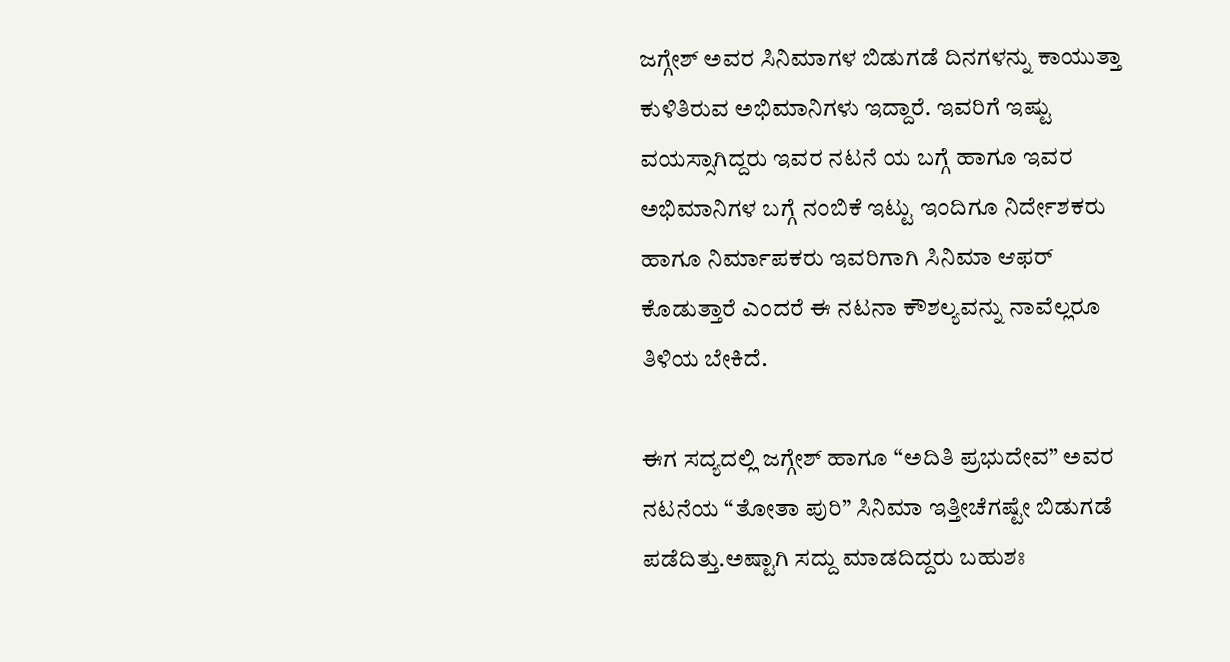ಜಗ್ಗೇಶ್ ಅವರ ಸಿನಿಮಾಗಳ ಬಿಡುಗಡೆ ದಿನಗಳನ್ನು ಕಾಯುತ್ತಾ ಕುಳಿತಿರುವ ಅಭಿಮಾನಿಗಳು ಇದ್ದಾರೆ. ಇವರಿಗೆ ಇಷ್ಟು ವಯಸ್ಸಾಗಿದ್ದರು ಇವರ ನಟನೆ ಯ ಬಗ್ಗೆ ಹಾಗೂ ಇವರ ಅಭಿಮಾನಿಗಳ ಬಗ್ಗೆ ನಂಬಿಕೆ ಇಟ್ಟು ಇಂದಿಗೂ ನಿರ್ದೇಶಕರು ಹಾಗೂ ನಿರ್ಮಾಪಕರು ಇವರಿಗಾಗಿ ಸಿನಿಮಾ ಆಫರ್ ಕೊಡುತ್ತಾರೆ ಎಂದರೆ ಈ ನಟನಾ ಕೌಶಲ್ಯವನ್ನು ನಾವೆಲ್ಲರೂ ತಿಳಿಯ ಬೇಕಿದೆ.

ಈಗ ಸದ್ಯದಲ್ಲಿ ಜಗ್ಗೇಶ್ ಹಾಗೂ “ಅದಿತಿ ಪ್ರಭುದೇವ” ಅವರ ನಟನೆಯ “ತೋತಾ ಪುರಿ” ಸಿನಿಮಾ ಇತ್ತೀಚೆಗಷ್ಟೇ ಬಿಡುಗಡೆ ಪಡೆದಿತ್ತು.ಅಷ್ಟಾಗಿ ಸದ್ದು ಮಾಡದಿದ್ದರು ಬಹುಶಃ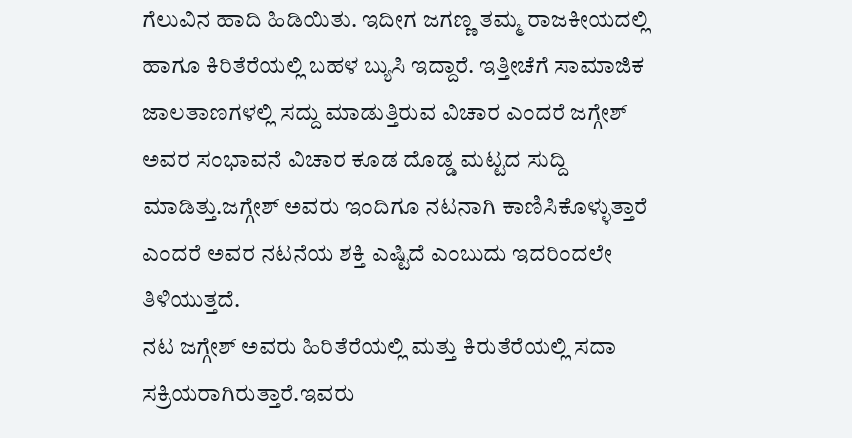ಗೆಲುವಿನ ಹಾದಿ ಹಿಡಿಯಿತು. ಇದೀಗ ಜಗಣ್ಣ ತಮ್ಮ ರಾಜಕೀಯದಲ್ಲಿ ಹಾಗೂ ಕಿರಿತೆರೆಯಲ್ಲಿ ಬಹಳ ಬ್ಯುಸಿ ಇದ್ದಾರೆ. ಇತ್ತೀಚೆಗೆ ಸಾಮಾಜಿಕ ಜಾಲತಾಣಗಳಲ್ಲಿ ಸದ್ದು ಮಾಡುತ್ತಿರುವ ವಿಚಾರ ಎಂದರೆ ಜಗ್ಗೇಶ್ ಅವರ ಸಂಭಾವನೆ ವಿಚಾರ ಕೂಡ ದೊಡ್ಡ ಮಟ್ಟದ ಸುದ್ದಿ ಮಾಡಿತ್ತು.ಜಗ್ಗೇಶ್ ಅವರು ಇಂದಿಗೂ ನಟನಾಗಿ ಕಾಣಿಸಿಕೊಳ್ಳುತ್ತಾರೆ ಎಂದರೆ ಅವರ ನಟನೆಯ ಶಕ್ತಿ ಎಷ್ಟಿದೆ ಎಂಬುದು ಇದರಿಂದಲೇ ತಿಳಿಯುತ್ತದೆ.
ನಟ ಜಗ್ಗೇಶ್ ಅವರು ಹಿರಿತೆರೆಯಲ್ಲಿ ಮತ್ತು ಕಿರುತೆರೆಯಲ್ಲಿ ಸದಾ ಸಕ್ರಿಯರಾಗಿರುತ್ತಾರೆ.ಇವರು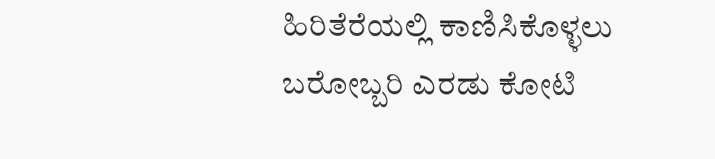ಹಿರಿತೆರೆಯಲ್ಲಿ ಕಾಣಿಸಿಕೊಳ್ಳಲು ಬರೋಬ್ಬರಿ ಎರಡು ಕೋಟಿ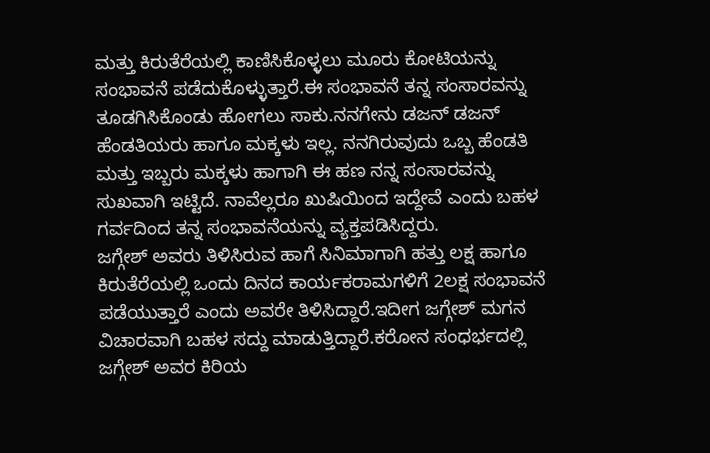ಮತ್ತು ಕಿರುತೆರೆಯಲ್ಲಿ ಕಾಣಿಸಿಕೊಳ್ಳಲು ಮೂರು ಕೋಟಿಯನ್ನು ಸಂಭಾವನೆ ಪಡೆದುಕೊಳ್ಳುತ್ತಾರೆ.ಈ ಸಂಭಾವನೆ ತನ್ನ ಸಂಸಾರವನ್ನು ತೂಡಗಿಸಿಕೊಂಡು ಹೋಗಲು ಸಾಕು.ನನಗೇನು ಡಜನ್ ಡಜನ್ ಹೆಂಡತಿಯರು ಹಾಗೂ ಮಕ್ಕಳು ಇಲ್ಲ. ನನಗಿರುವುದು ಒಬ್ಬ ಹೆಂಡತಿ ಮತ್ತು ಇಬ್ಬರು ಮಕ್ಕಳು ಹಾಗಾಗಿ ಈ ಹಣ ನನ್ನ ಸಂಸಾರವನ್ನು ಸುಖವಾಗಿ ಇಟ್ಟಿದೆ. ನಾವೆಲ್ಲರೂ ಖುಷಿಯಿಂದ ಇದ್ದೇವೆ ಎಂದು ಬಹಳ ಗರ್ವದಿಂದ ತನ್ನ ಸಂಭಾವನೆಯನ್ನು ವ್ಯಕ್ತಪಡಿಸಿದ್ದರು.
ಜಗ್ಗೇಶ್ ಅವರು ತಿಳಿಸಿರುವ ಹಾಗೆ ಸಿನಿಮಾಗಾಗಿ ಹತ್ತು ಲಕ್ಷ ಹಾಗೂ ಕಿರುತೆರೆಯಲ್ಲಿ ಒಂದು ದಿನದ ಕಾರ್ಯಕರಾಮಗಳಿಗೆ 2ಲಕ್ಷ ಸಂಭಾವನೆ ಪಡೆಯುತ್ತಾರೆ ಎಂದು ಅವರೇ ತಿಳಿಸಿದ್ದಾರೆ.ಇದೀಗ ಜಗ್ಗೇಶ್ ಮಗನ ವಿಚಾರವಾಗಿ ಬಹಳ ಸದ್ದು ಮಾಡುತ್ತಿದ್ದಾರೆ.ಕರೋನ ಸಂಧರ್ಭದಲ್ಲಿ ಜಗ್ಗೇಶ್ ಅವರ ಕಿರಿಯ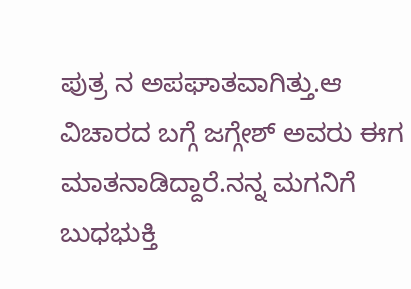ಪುತ್ರ ನ ಅಪಘಾತವಾಗಿತ್ತು.ಆ ವಿಚಾರದ ಬಗ್ಗೆ ಜಗ್ಗೇಶ್ ಅವರು ಈಗ ಮಾತನಾಡಿದ್ದಾರೆ.ನನ್ನ ಮಗನಿಗೆ ಬುಧಭುಕ್ತಿ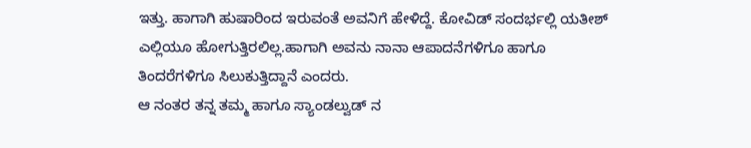ಇತ್ತು. ಹಾಗಾಗಿ ಹುಷಾರಿಂದ ಇರುವಂತೆ ಅವನಿಗೆ ಹೇಳಿದ್ದೆ. ಕೋವಿಡ್ ಸಂದರ್ಭಲ್ಲಿ ಯತೀಶ್ ಎಲ್ಲಿಯೂ ಹೋಗುತ್ತಿರಲಿಲ್ಲ.ಹಾಗಾಗಿ ಅವನು ನಾನಾ ಆಪಾದನೆಗಳಿಗೂ ಹಾಗೂ ತಿಂದರೆಗಳಿಗೂ ಸಿಲುಕುತ್ತಿದ್ದಾನೆ ಎಂದರು.
ಆ ನಂತರ ತನ್ನ ತಮ್ಮ ಹಾಗೂ ಸ್ಯಾಂಡಲ್ವುಡ್ ನ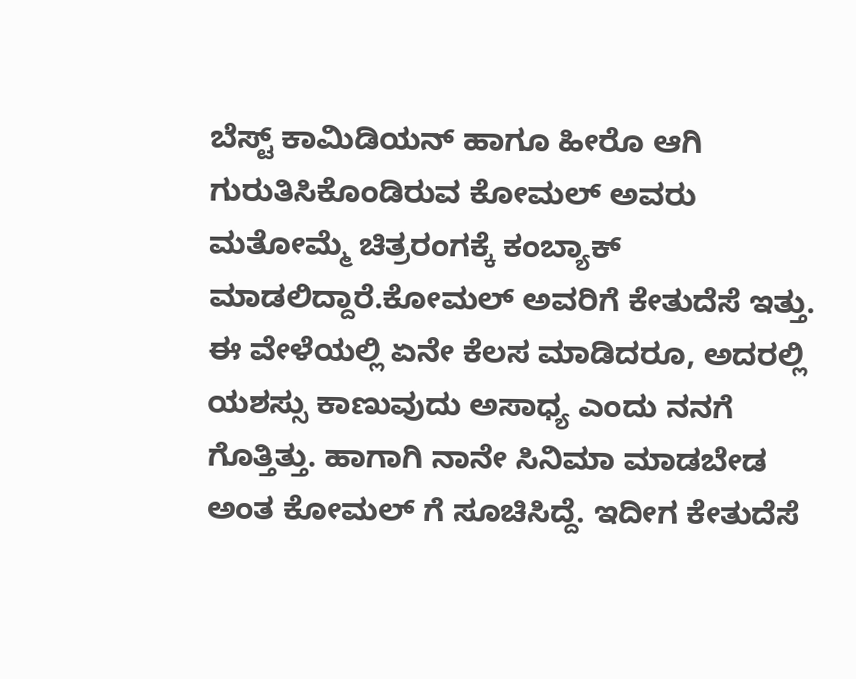ಬೆಸ್ಟ್ ಕಾಮಿಡಿಯನ್ ಹಾಗೂ ಹೀರೊ ಆಗಿ ಗುರುತಿಸಿಕೊಂಡಿರುವ ಕೋಮಲ್ ಅವರು ಮತೋಮ್ಮೆ ಚಿತ್ರರಂಗಕ್ಕೆ ಕಂಬ್ಯಾಕ್ ಮಾಡಲಿದ್ದಾರೆ.ಕೋಮಲ್ ಅವರಿಗೆ ಕೇತುದೆಸೆ ಇತ್ತು. ಈ ವೇಳೆಯಲ್ಲಿ ಏನೇ ಕೆಲಸ ಮಾಡಿದರೂ, ಅದರಲ್ಲಿ ಯಶಸ್ಸು ಕಾಣುವುದು ಅಸಾಧ್ಯ ಎಂದು ನನಗೆ ಗೊತ್ತಿತ್ತು. ಹಾಗಾಗಿ ನಾನೇ ಸಿನಿಮಾ ಮಾಡಬೇಡ ಅಂತ ಕೋಮಲ್ ಗೆ ಸೂಚಿಸಿದ್ದೆ. ಇದೀಗ ಕೇತುದೆಸೆ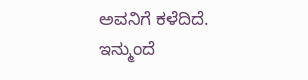ಅವನಿಗೆ ಕಳೆದಿದೆ. ಇನ್ಮುಂದೆ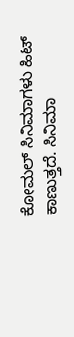ಕೋಮಲ್ ಸಿನಿಮಾಗಳು ಹಿಟ್ ಕಾಣುತ್ತದೆ. ಸಿನಿಮಾ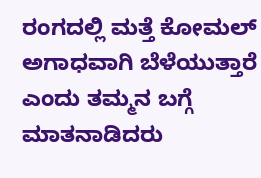ರಂಗದಲ್ಲಿ ಮತ್ತೆ ಕೋಮಲ್ ಅಗಾಧವಾಗಿ ಬೆಳೆಯುತ್ತಾರೆ ಎಂದು ತಮ್ಮನ ಬಗ್ಗೆ ಮಾತನಾಡಿದರು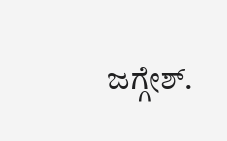ಜಗ್ಗೇಶ್.